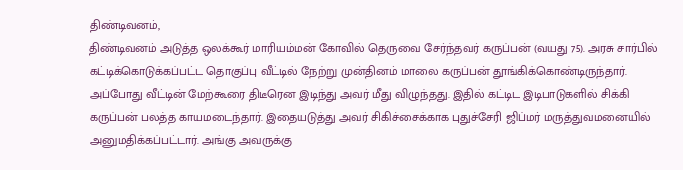திண்டிவனம்,
திண்டிவனம் அடுத்த ஒலக்கூர் மாரியம்மன் கோவில் தெருவை சேர்ந்தவர் கருப்பன் (வயது 75). அரசு சார்பில் கட்டிக்கொடுக்கப்பட்ட தொகுப்பு வீட்டில் நேற்று முன்தினம் மாலை கருப்பன் தூங்கிக்கொண்டிருந்தார். அப்போது வீட்டின் மேற்கூரை திடீரென இடிந்து அவர் மீது விழுந்தது. இதில் கட்டிட இடிபாடுகளில் சிக்கி கருப்பன் பலத்த காயமடைந்தார். இதையடுத்து அவர் சிகிச்சைக்காக புதுச்சேரி ஜிப்மர் மருத்துவமனையில் அனுமதிக்கப்பட்டார். அங்கு அவருக்கு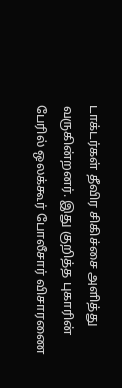டாக்டர்கள் தீவிர சிகிச்சை அளித்து வருகின்றனர். இது குறித்த புகாரின் பேரில் ஒலக்கூர் போலீசார் விசாரணை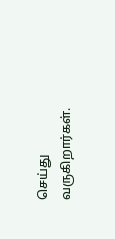செய்து வருகிறார்கள்.